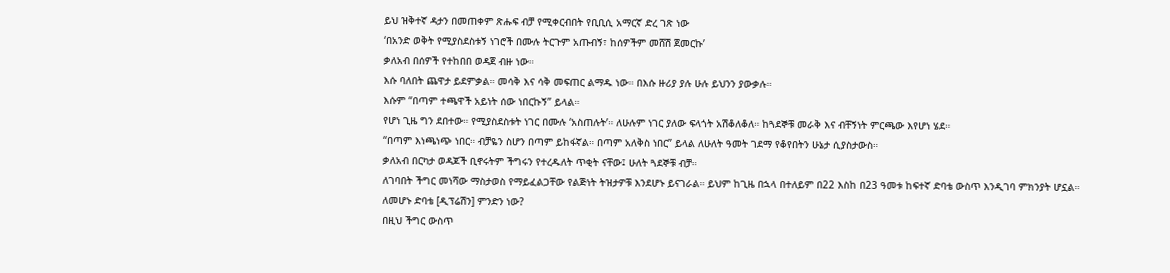ይህ ዝቅተኛ ዳታን በመጠቀም ጽሑፍ ብቻ የሚቀርብበት የቢቢሲ አማርኛ ድረ ገጽ ነው
‘በአንድ ወቅት የሚያስደስቱኝ ነገሮች በሙሉ ትርጉም አጡብኝ፣ ከሰዎችም መሸሽ ጀመርኩ’
ቃለአብ በሰዎች የተከበበ ወዳጀ ብዙ ነው።
እሱ ባለበት ጨዋታ ይደምቃል። መሳቅ እና ሳቅ መፍጠር ልማዱ ነው። በእሱ ዙሪያ ያሉ ሁሉ ይህንን ያውቃሉ።
እሱም “በጣም ተጫዋች አይነት ሰው ነበርኩኝ” ይላል።
የሆነ ጊዜ ግን ደበተው። የሚያስደስቱት ነገር በሙሉ ‘አስጠሉት’። ለሁሉም ነገር ያለው ፍላጎት አሽቆለቆለ። ከጓደኞቹ መራቅ እና ብቸኝነት ምርጫው እየሆነ ሄደ።
“በጣም እነጫነጭ ነበር። ብቻዬን ስሆን በጣም ይከፋኛል። በጣም አለቅስ ነበር” ይላል ለሁለት ዓመት ገደማ የቆየበትን ሁኔታ ሲያስታውስ።
ቃለአብ በርካታ ወዳጆች ቢኖሩትም ችግሩን የተረዱለት ጥቂት ናቸው፤ ሁለት ጓደኞቹ ብቻ።
ለገባበት ችግር መነሻው ማስታወስ የማይፈልጋቸው የልጅነት ትዝታዎቹ እንደሆኑ ይናገራል። ይህም ከጊዜ በኋላ በተለይም በ22 እስከ በ23 ዓመቱ ከፍተኛ ድባቴ ውስጥ እንዲገባ ምክንያት ሆኗል።
ለመሆኑ ድባቴ [ዲፕሬሽን] ምንድን ነው?
በዚህ ችግር ውስጥ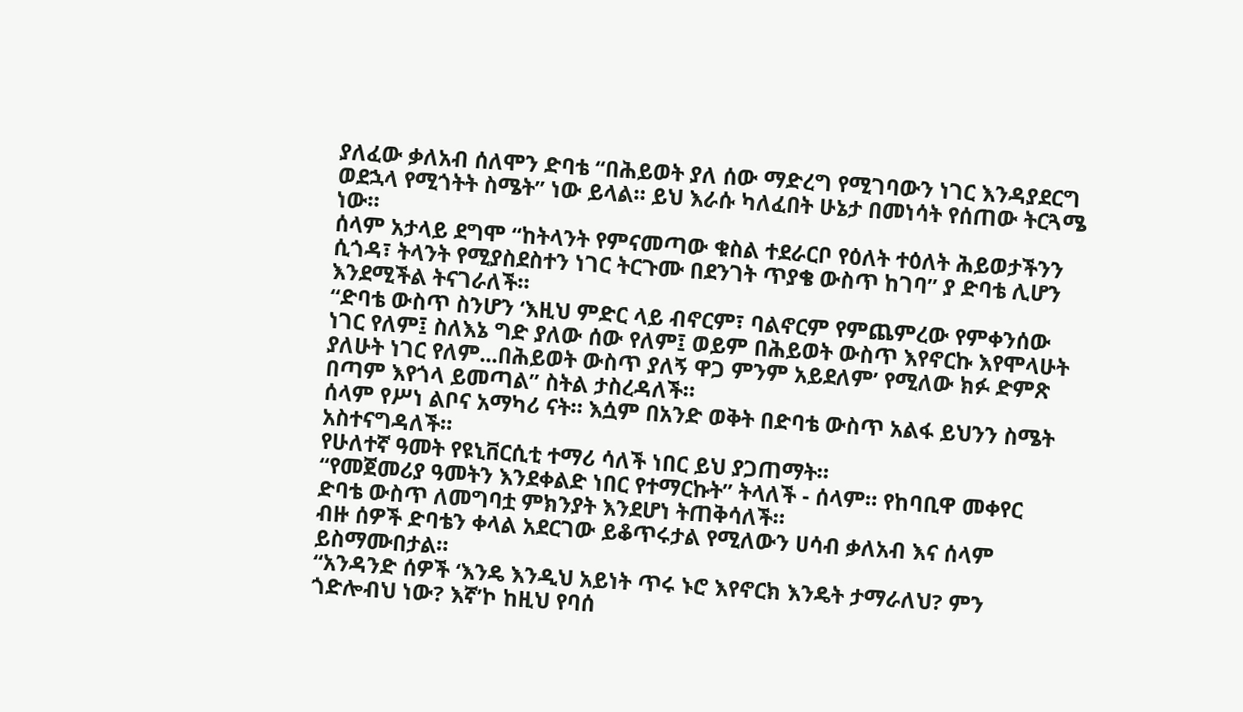ያለፈው ቃለአብ ሰለሞን ድባቴ “በሕይወት ያለ ሰው ማድረግ የሚገባውን ነገር እንዳያደርግ ወደኋላ የሚጎትት ስሜት” ነው ይላል። ይህ እራሱ ካለፈበት ሁኔታ በመነሳት የሰጠው ትርጓሜ ነው።
ሰላም አታላይ ደግሞ “ከትላንት የምናመጣው ቁስል ተደራርቦ የዕለት ተዕለት ሕይወታችንን ሲጎዳ፣ ትላንት የሚያስደስተን ነገር ትርጉሙ በደንገት ጥያቄ ውስጥ ከገባ” ያ ድባቴ ሊሆን እንደሚችል ትናገራለች።
“ድባቴ ውስጥ ስንሆን ‘እዚህ ምድር ላይ ብኖርም፣ ባልኖርም የምጨምረው የምቀንሰው ነገር የለም፤ ስለእኔ ግድ ያለው ሰው የለም፤ ወይም በሕይወት ውስጥ እየኖርኩ እየሞላሁት ያለሁት ነገር የለም...በሕይወት ውስጥ ያለኝ ዋጋ ምንም አይደለም’ የሚለው ክፉ ድምጽ በጣም እየጎላ ይመጣል” ስትል ታስረዳለች።
ሰላም የሥነ ልቦና አማካሪ ናት። እሷም በአንድ ወቅት በድባቴ ውስጥ አልፋ ይህንን ስሜት አስተናግዳለች።
የሁለተኛ ዓመት የዩኒቨርሲቲ ተማሪ ሳለች ነበር ይህ ያጋጠማት።
“የመጀመሪያ ዓመትን እንደቀልድ ነበር የተማርኩት” ትላለች - ሰላም። የከባቢዋ መቀየር ድባቴ ውስጥ ለመግባቷ ምክንያት እንደሆነ ትጠቅሳለች።
ብዙ ሰዎች ድባቴን ቀላል አደርገው ይቆጥሩታል የሚለውን ሀሳብ ቃለአብ እና ሰላም ይስማሙበታል።
“አንዳንድ ሰዎች ‘እንዴ እንዲህ አይነት ጥሩ ኑሮ እየኖርክ እንዴት ታማራለህ? ምን ጎድሎብህ ነው? እኛ’ኮ ከዚህ የባሰ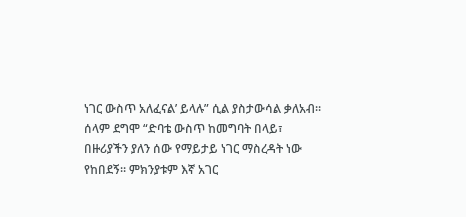ነገር ውስጥ አለፈናል’ ይላሉ” ሲል ያስታውሳል ቃለአብ።
ሰላም ደግሞ “ድባቴ ውስጥ ከመግባት በላይ፣ በዙሪያችን ያለን ሰው የማይታይ ነገር ማስረዳት ነው የከበደኝ። ምክንያቱም እኛ አገር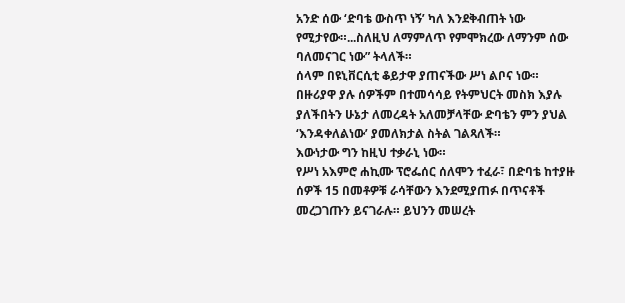አንድ ሰው ‘ድባቴ ውስጥ ነኝ’ ካለ እንደቅብጠት ነው የሚታየው።...ስለዚህ ለማምለጥ የምሞክረው ለማንም ሰው ባለመናገር ነው” ትላለች።
ሰላም በዩኒቨርሲቲ ቆይታዋ ያጠናችው ሥነ ልቦና ነው። በዙሪያዋ ያሉ ሰዎችም በተመሳሳይ የትምህርት መስክ እያሉ ያለችበትን ሁኔታ ለመረዳት አለመቻላቸው ድባቴን ምን ያህል ‘እንዳቀለልነው’ ያመለክታል ስትል ገልጻለች።
እውነታው ግን ከዚህ ተቃራኒ ነው።
የሥነ አእምሮ ሐኪሙ ፕሮፌሰር ሰለሞን ተፈራ፣ በድባቴ ከተያዙ ሰዎች 15 በመቶዎቹ ራሳቸውን እንደሚያጠፉ በጥናቶች መረጋገጡን ይናገራሉ። ይህንን መሠረት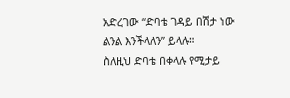አድረገው “ድባቴ ገዳይ በሽታ ነው ልንል እንችላለን” ይላሉ።
ስለዚህ ድባቴ በቀላሉ የሚታይ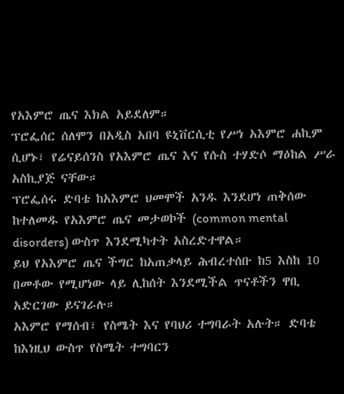የአእምሮ ጤና እክል አይደለም።
ፕሮፌሰር ሰለሞን በአዲስ አበባ ዩኒቨርሲቲ የሥነ አእምሮ ሐኪም ሲሆኑ፣ የሬናይሰንስ የአእምሮ ጤና እና የሱስ ተሃድሶ ማዕከል ሥራ አስኪያጅ ናቸው።
ፕሮፌሰሩ ድባቴ ከአእምሮ ህመሞች አንዱ እንደሆነ ጠቅሰው ከተለመዱ የአእምሮ ጤና መታወኮች (common mental disorders) ውስጥ እንደሚካተት አስረድተዋል።
ይህ የአእምሮ ጤና ችግር ከአጠቃላይ ሕብረተሰቡ ከ5 እስከ 10 በመቶው የሚሆነው ላይ ሊከሰት እንደሚችል ጥናቶችን ዋቢ አድርገው ይናገራሉ።
አእምሮ የማሰብ፣ የስሜት እና የባህሪ ተግባራት አሉት። ድባቴ ከእነዚህ ውስጥ የስሜት ተግባርን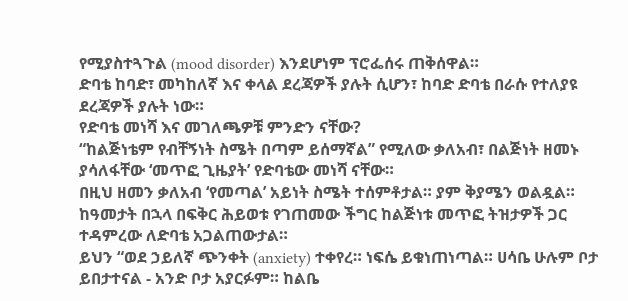የሚያስተጓጉል (mood disorder) እንደሆነም ፕሮፌሰሩ ጠቅሰዋል።
ድባቴ ከባድ፣ መካከለኛ እና ቀላል ደረጃዎች ያሉት ሲሆን፣ ከባድ ድባቴ በራሱ የተለያዩ ደረጃዎች ያሉት ነው።
የድባቴ መነሻ እና መገለጫዎቹ ምንድን ናቸው?
“ከልጅነቴም የብቸኝነት ስሜት በጣም ይሰማኛል” የሚለው ቃለአብ፣ በልጅነት ዘመኑ ያሳለፋቸው ‘መጥፎ ጊዜያት’ የድባቴው መነሻ ናቸው።
በዚህ ዘመን ቃለአብ ‘የመጣል’ አይነት ስሜት ተሰምቶታል። ያም ቅያሜን ወልዷል።
ከዓመታት በኋላ በፍቅር ሕይወቱ የገጠመው ችግር ከልጅነቱ መጥፎ ትዝታዎች ጋር ተዳምረው ለድባቴ አጋልጠውታል።
ይህን “ወደ ኃይለኛ ጭንቀት (anxiety) ተቀየረ። ነፍሴ ይቁነጠነጣል። ሀሳቤ ሁሉም ቦታ ይበታተናል - አንድ ቦታ አያርፉም። ከልቤ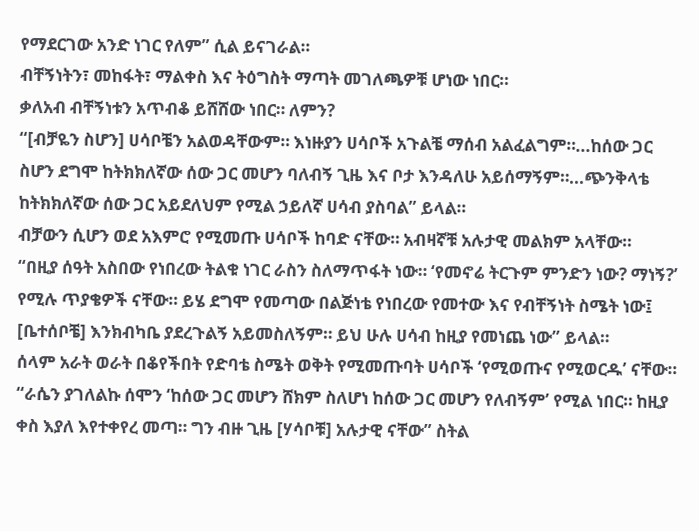የማደርገው አንድ ነገር የለም” ሲል ይናገራል።
ብቸኝነትን፣ መከፋት፣ ማልቀስ እና ትዕግስት ማጣት መገለጫዎቹ ሆነው ነበር።
ቃለአብ ብቸኝነቱን አጥብቆ ይሸሸው ነበር። ለምን?
“[ብቻዬን ስሆን] ሀሳቦቼን አልወዳቸውም። እነዙያን ሀሳቦች አጉልቼ ማሰብ አልፈልግም።...ከሰው ጋር ስሆን ደግሞ ከትክክለኛው ሰው ጋር መሆን ባለብኝ ጊዜ እና ቦታ እንዳለሁ አይሰማኝም።...ጭንቅላቴ ከትክክለኛው ሰው ጋር አይደለህም የሚል ኃይለኛ ሀሳብ ያስባል” ይላል።
ብቻውን ሲሆን ወደ አእምሮ የሚመጡ ሀሳቦች ከባድ ናቸው። አብዛኛቹ አሉታዊ መልክም አላቸው።
“በዚያ ሰዓት አስበው የነበረው ትልቁ ነገር ራስን ስለማጥፋት ነው። ‘የመኖሬ ትርጉም ምንድን ነው? ማነኝ?’ የሚሉ ጥያቄዎች ናቸው። ይሄ ደግሞ የመጣው በልጅነቴ የነበረው የመተው እና የብቸኝነት ስሜት ነው፤ [ቤተሰቦቼ] እንክብካቤ ያደረጉልኝ አይመስለኝም። ይህ ሁሉ ሀሳብ ከዚያ የመነጨ ነው” ይላል።
ሰላም አራት ወራት በቆየችበት የድባቴ ስሜት ወቅት የሚመጡባት ሀሳቦች ‘የሚወጡና የሚወርዱ’ ናቸው።
“ራሴን ያገለልኩ ሰሞን ‘ከሰው ጋር መሆን ሸክም ስለሆነ ከሰው ጋር መሆን የለብኝም’ የሚል ነበር። ከዚያ ቀስ እያለ እየተቀየረ መጣ። ግን ብዙ ጊዜ [ሃሳቦቹ] አሉታዊ ናቸው” ስትል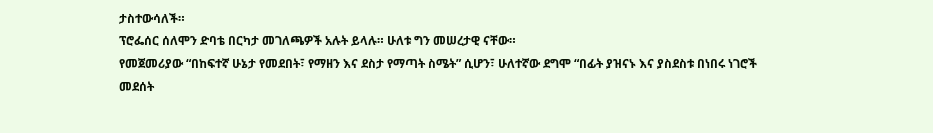ታስተውሳለች።
ፕሮፌሰር ሰለሞን ድባቴ በርካታ መገለጫዎች አሉት ይላሉ። ሁለቱ ግን መሠረታዊ ናቸው።
የመጀመሪያው “በከፍተኛ ሁኔታ የመደበት፣ የማዘን እና ደስታ የማጣት ስሜት” ሲሆን፣ ሁለተኛው ደግሞ “በፊት ያዝናኑ እና ያስደስቱ በነበሩ ነገሮች መደሰት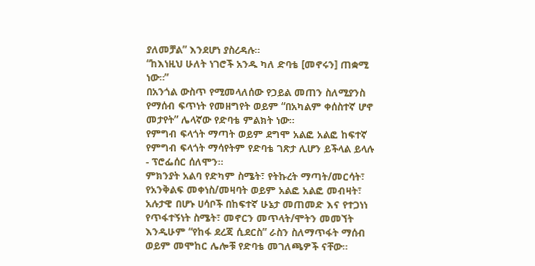ያለመቻል” እንደሆነ ያስረዳሉ።
“ከእነዚህ ሁለት ነገሮች አንዱ ካለ ድባቴ [መኖሩን] ጠቋሚ ነው።”
በአንጎል ውስጥ የሚመላለሰው የኃይል መጠን ስለሚያንስ የማሰብ ፍጥነት የመዘግየት ወይም “በአካልም ቀሰስተኛ ሆኖ መታየት” ሌላኛው የድባቴ ምልክት ነው።
የምግብ ፍላጎት ማጣት ወይም ደግሞ አልፎ አልፎ ከፍተኛ የምግብ ፍላጎት ማሳየትም የድባቴ ገጽታ ሊሆን ይችላል ይላሉ - ፕሮፌሰር ሰለሞን።
ምክንያት አልባ የድካም ስሜት፣ የትኩረት ማጣት/መርሳት፣ የአንቅልፍ መቀነስ/መዛባት ወይም አልፎ አልፎ መብዛት፣ አሉታዊ በሆኑ ሀሳቦች በከፍተኛ ሁኔታ መጠመድ እና የተጋነነ የጥፋተኝነት ስሜት፣ መኖርን መጥላት/ሞትን መመኘት እንዲሁም “የከፋ ደረጃ ሲደርስ” ራስን ስለማጥፋት ማሰብ ወይም መሞከር ሌሎቹ የድባቴ መገለጫዎች ናቸው።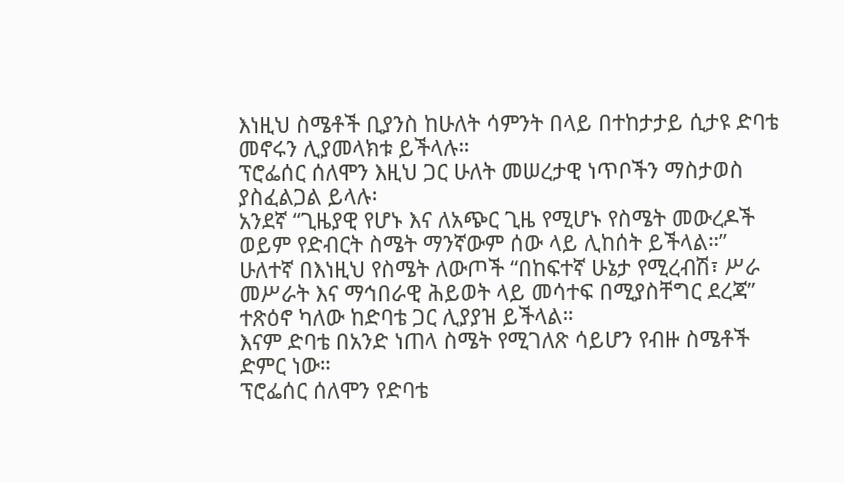እነዚህ ስሜቶች ቢያንስ ከሁለት ሳምንት በላይ በተከታታይ ሲታዩ ድባቴ መኖሩን ሊያመላክቱ ይችላሉ።
ፕሮፌሰር ሰለሞን እዚህ ጋር ሁለት መሠረታዊ ነጥቦችን ማስታወስ ያስፈልጋል ይላሉ፡
አንደኛ “ጊዜያዊ የሆኑ እና ለአጭር ጊዜ የሚሆኑ የስሜት መውረዶች ወይም የድብርት ስሜት ማንኛውም ሰው ላይ ሊከሰት ይችላል።”
ሁለተኛ በእነዚህ የስሜት ለውጦች “በከፍተኛ ሁኔታ የሚረብሽ፣ ሥራ መሥራት እና ማኅበራዊ ሕይወት ላይ መሳተፍ በሚያስቸግር ደረጃ” ተጽዕኖ ካለው ከድባቴ ጋር ሊያያዝ ይችላል።
እናም ድባቴ በአንድ ነጠላ ስሜት የሚገለጽ ሳይሆን የብዙ ስሜቶች ድምር ነው።
ፕሮፌሰር ሰለሞን የድባቴ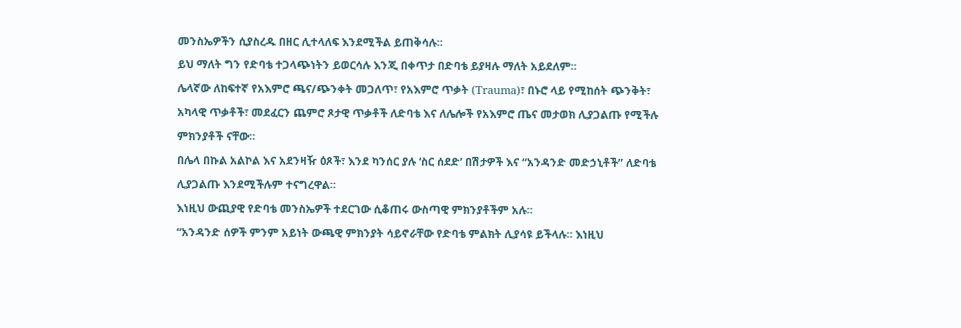መንስኤዎችን ሲያስረዱ በዘር ሊተላለፍ እንደሚችል ይጠቅሳሉ።
ይህ ማለት ግን የድባቴ ተጋላጭነትን ይወርሳሉ እንጂ በቀጥታ በድባቴ ይያዛሉ ማለት አይደለም።
ሌላኛው ለከፍተኛ የአእምሮ ጫና/ጭንቀት መጋለጥ፣ የአእምሮ ጥቃት (Trauma)፣ በኑሮ ላይ የሚከሰት ጭንቅት፣ አካላዊ ጥቃቶች፣ መደፈርን ጨምሮ ጾታዊ ጥቃቶች ለድባቴ እና ለሌሎች የአእምሮ ጤና መታወክ ሊያጋልጡ የሚችሉ ምክንያቶች ናቸው።
በሌላ በኩል አልኮል እና አደንዛዥ ዕጾች፣ እንደ ካንሰር ያሉ ‘ስር ሰደድ’ በሽታዎች እና “አንዳንድ መድኃኒቶች” ለድባቴ ሊያጋልጡ እንደሚችሉም ተናግረዋል።
እነዚህ ውጪያዊ የድባቴ መንስኤዎች ተደርገው ሲቆጠሩ ውስጣዊ ምክንያቶችም አሉ።
“አንዳንድ ሰዎች ምንም አይነት ውጫዊ ምክንያት ሳይኖራቸው የድባቴ ምልክት ሊያሳዩ ይችላሉ። እነዚህ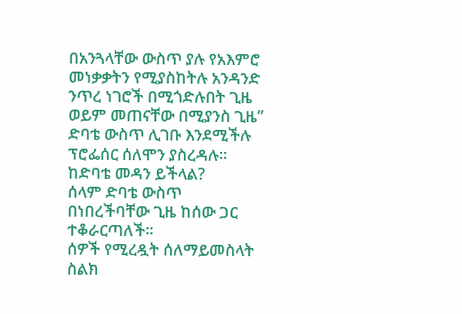በአንጓላቸው ውስጥ ያሉ የአእምሮ መነቃቃትን የሚያስከትሉ አንዳንድ ንጥረ ነገሮች በሚጎድሉበት ጊዜ ወይም መጠናቸው በሚያንስ ጊዜ” ድባቴ ውስጥ ሊገቡ እንደሚችሉ ፕሮፌሰር ሰለሞን ያስረዳሉ።
ከድባቴ መዳን ይችላል?
ሰላም ድባቴ ውስጥ በነበረችባቸው ጊዜ ከሰው ጋር ተቆራርጣለች።
ሰዎች የሚረዷት ሰለማይመስላት ስልክ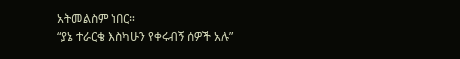አትመልስም ነበር።
“ያኔ ተራርቄ እስካሁን የቀሩብኝ ሰዎች አሉ”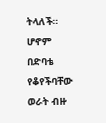ትላለች። ሆኖም በድባቴ የቆየችባቸው ወራት ብዙ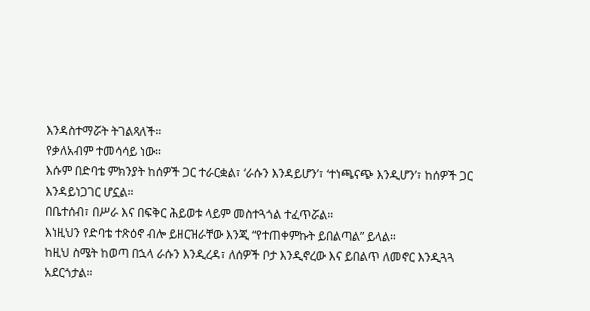እንዳስተማሯት ትገልጻለች።
የቃለአብም ተመሳሳይ ነው።
እሱም በድባቴ ምክንያት ከሰዎች ጋር ተራርቋል፣ ‘ራሱን እንዳይሆን’፣ ‘ተነጫናጭ እንዲሆን’፣ ከሰዎች ጋር እንዳይነጋገር ሆኗል።
በቤተሰብ፣ በሥራ እና በፍቅር ሕይወቱ ላይም መስተጓጎል ተፈጥሯል።
እነዚህን የድባቴ ተጽዕኖ ብሎ ይዘርዝራቸው እንጂ “የተጠቀምኩት ይበልጣል” ይላል።
ከዚህ ስሜት ከወጣ በኋላ ራሱን እንዲረዳ፣ ለሰዎች ቦታ እንዲኖረው እና ይበልጥ ለመኖር እንዲጓጓ አደርጎታል።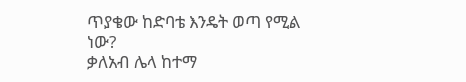ጥያቄው ከድባቴ እንዴት ወጣ የሚል ነው?
ቃለአብ ሌላ ከተማ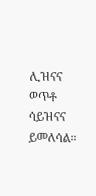ሊዝናና ወጥቶ ሳይዝናና ይመለሳል።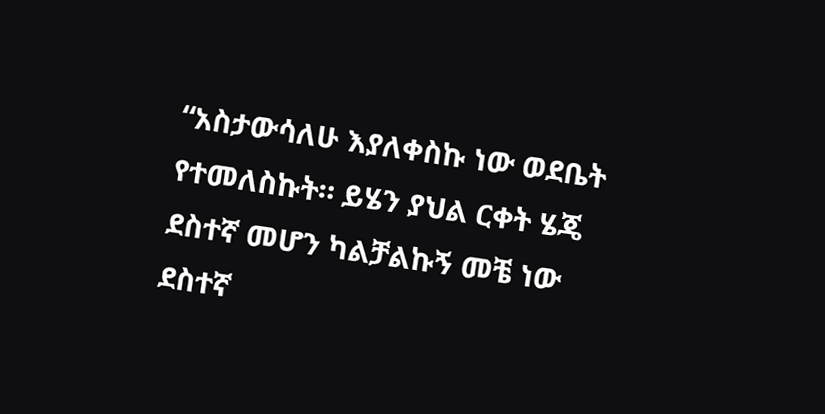“አስታውሳለሁ እያለቀስኩ ነው ወደቤት የተመለስኩት። ይሄን ያህል ርቀት ሄጄ ደስተኛ መሆን ካልቻልኩኝ መቼ ነው ደስተኛ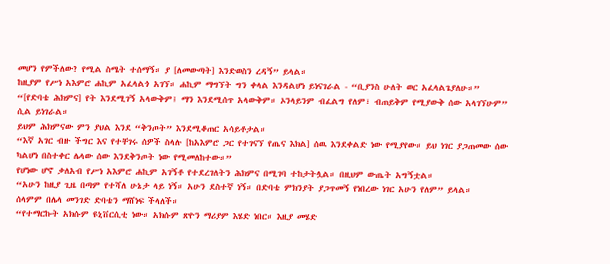መሆን የምችለው? የሚል ስሜት ተሰማኝ። ያ [ለመውጣት] እንድወስን ረዳኝ” ይላል።
ከዚያም የሥነ አእምሮ ሐኪም አፈላልጎ አገኘ። ሐኪም ማግኘት ግን ቀላል እንዳልሆነ ይነናገራል - “ቢያንስ ሁለት ወር አፈላልጌያለሁ።”
“[የድባቴ ሕክምና] የት እንደሚገኝ አላውቅም፤ ማን እንደሚሰጥ አላውቅም። ኦንላይንም ብፈልግ የለም፣ ብጠይቅም የሚያውቅ ሰው አላገኘሁም” ሲል ይነገራል።
ይህም ሕክምናው ምን ያህል እንደ “ቅንጦት” እንደሚቆጠር አሳይቶታል።
“እኛ አገር ብዙ ችግር እና የተቸገሩ ሰዎች ስላሉ [ከአእምሮ ጋር የተገናኘ የጤና እክል] ሰዉ እንደቀልድ ነው የሚያየው። ይህ ነገር ያጋጠመው ሰው ካልሆነ በስተቀር ሌላው ሰው እንደቅንጦት ነው የሚመለከተው።”
የሆነው ሆኖ ቃለአብ የሥነ አእምሮ ሐኪም አገኝቶ የተደረገለትን ሕክምና በሚገባ ተከታትሏል። በዚህም ውጤት አግኝቷል።
“አሁን ከዚያ ጊዜ በጣም የተሻለ ሁኔታ ላይ ነኝ። አሁን ደስተኛ ነኝ። በድባቴ ምክንያት ያጋጥመኝ የነበረው ነገር አሁን የለም” ይላል።
ሰላምም በሌላ መንገድ ድባቴን ማሸነፍ ችላለች።
“የተማርኩት አክሱም ዩኒቨርሲቲ ነው። አክሱም ጽዮን ማሪያም እሄድ ነበር። እዚያ መሄድ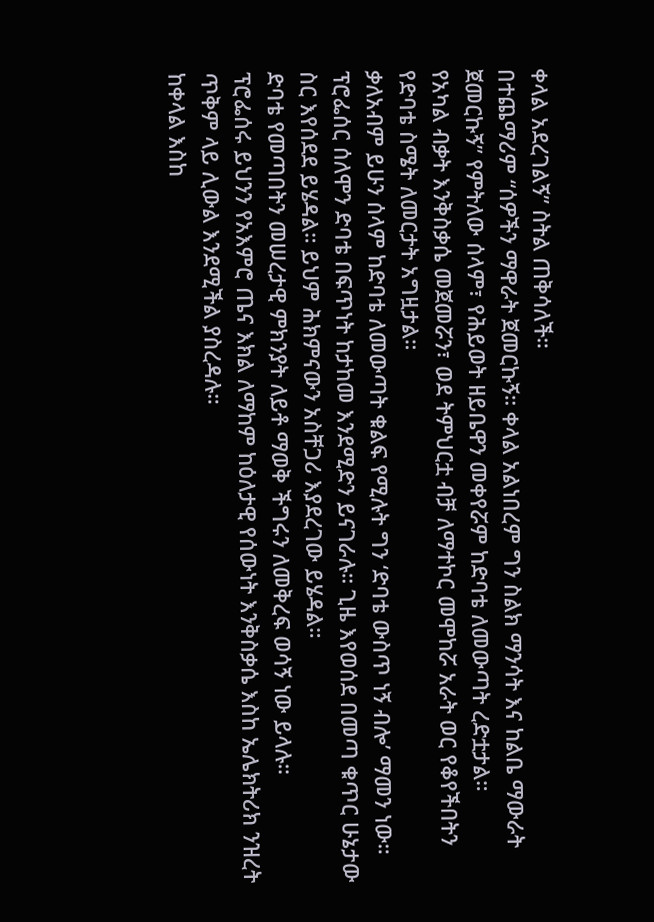ቀላል አደረገልኝ” ስትል ጠቅሳለች።
በተጨማሪም “ሰዎችን ማዋራት ጀመርኩኝ። ቀላል አልነበረም ግን ስልክ ማንሳት እና ከልቤ ማውራት ጀመርኩኝ” የምትለው ሰላም፣ የሕይወት ዘይቤዋን መቀየሯም ከድባቴ ለመውጣት ረድቷታል።
የአካል ብቃት እንቅስቃሴ መጀመሯን፣ ወደ ትምህርቷ ብቻ ለማተኮር መሞከሯ አራት ወር የቆየችበትን የድባቴ ስሜት ለመርታት አግዟታል።
ቃለአብም ይሁን ሰላም ከድባቴ ለመውጣት ቁልፍ የሚሉት ግን ‘ድባቴ ውስጥ ነኝ ብሎ’ ማመን ነው።
ፕሮፌሰር ሰለሞን ድባቴ በፍጥነት ከታከመ እንደሚድን ይናገራሉ። ጊዜ እየወሰደ በመጣ ቁጥር ሁኔታው ስር እየሰደደ ይሄዳል። ይህም ሕክምናውን አስቸጋሪ እያደረገው ይሄዳል።
ድባቴ የመጣበትን መሠረታዊ ምክንያት ለይቶ ማወቅ ችግሩን ለመቅረፍ ወሳኝ ነው ይላሉ።
ፕሮፌሰሩ ይህንን የአእምሮ ጤና እክል ለማከም ከዕለታዊ የሰውነት እንቅስቃሴ እስከ ኤሌክትሪክ ንዝረት ጥቅም ላይ ሊውል እንደሚችል ያስረዳሉ።
ከቀላል እስከ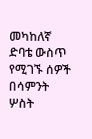መካከለኛ ድባቴ ውስጥ የሚገኙ ሰዎች በሳምንት ሦስት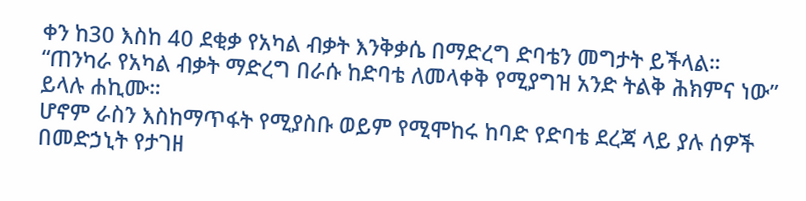ቀን ከ30 እስከ 40 ደቂቃ የአካል ብቃት እንቅቃሴ በማድረግ ድባቴን መግታት ይችላል።
“ጠንካራ የአካል ብቃት ማድረግ በራሱ ከድባቴ ለመላቀቅ የሚያግዝ አንድ ትልቅ ሕክምና ነው” ይላሉ ሐኪሙ።
ሆኖም ራስን እስከማጥፋት የሚያስቡ ወይም የሚሞከሩ ከባድ የድባቴ ደረጃ ላይ ያሉ ሰዎች በመድኃኒት የታገዘ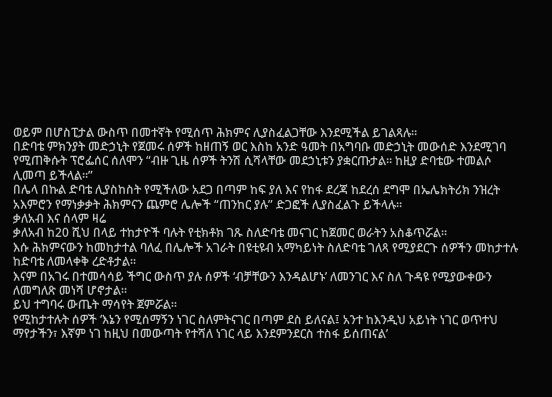ወይም በሆስፒታል ውስጥ በመተኛት የሚሰጥ ሕክምና ሊያስፈልጋቸው እንደሚችል ይገልጻሉ።
በድባቴ ምክንያት መድኃኒት የጀመሩ ሰዎች ከዘጠኝ ወር እስከ አንድ ዓመት በአግባቡ መድኃኒት መውሰድ እንደሚገባ የሚጠቅሱት ፕሮፌሰር ሰለሞን “ብዙ ጊዜ ሰዎች ትንሽ ሲሻላቸው መደኃኒቱን ያቋርጡታል። ከዚያ ድባቴው ተመልሶ ሊመጣ ይችላል።”
በሌላ በኩል ድባቴ ሊያስከስት የሚችለው አደጋ በጣም ከፍ ያለ እና የከፋ ደረጃ ከደረሰ ደግሞ በኤሌክትሪክ ንዝረት አእምሮን የማነቃቃት ሕክምናን ጨምሮ ሌሎች “ጠንከር ያሉ” ድጋፎች ሊያስፈልጉ ይችላሉ።
ቃለአብ እና ሰላም ዛሬ
ቃለአብ ከ20 ሺህ በላይ ተከታዮች ባሉት የቲክቶክ ገጹ ስለድባቴ መናገር ከጀመር ወራትን አስቆጥሯል።
እሱ ሕክምናውን ከመከታተል ባለፈ በሌሎች አገራት በዩቲዩብ አማካይነት ስለድባቴ ገለጻ የሚያደርጉ ሰዎችን መከታተሉ ከድባቴ ለመላቀቅ ረድቶታል።
እናም በአገሩ በተመሳሳይ ችግር ውስጥ ያሉ ሰዎች ‘ብቻቸውን እንዳልሆኑ’ ለመንገር እና ስለ ጉዳዩ የሚያውቀውን ለመግለጽ መነሻ ሆኖታል።
ይህ ተግባሩ ውጤት ማሳየት ጀምሯል።
የሚከታተሉት ሰዎች ‘እኔን የሚሰማኝን ነገር ስለምትናገር በጣም ደስ ይለናል፤ አንተ ከእንዲህ አይነት ነገር ወጥተህ ማየታችን፣ እኛም ነገ ከዚህ በመውጣት የተሻለ ነገር ላይ እንደምንደርስ ተስፋ ይሰጠናል’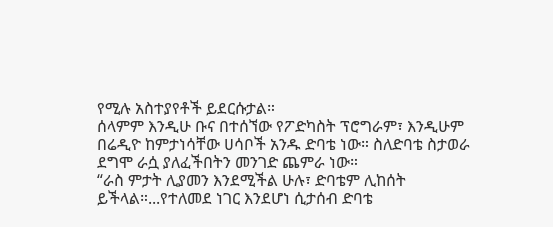የሚሉ አስተያየቶች ይደርሱታል።
ሰላምም እንዲሁ ቡና በተሰኘው የፖድካስት ፕሮግራም፣ እንዲሁም በሬዲዮ ከምታነሳቸው ሀሳቦች አንዱ ድባቴ ነው። ስለድባቴ ስታወራ ደግሞ ራሷ ያለፈችበትን መንገድ ጨምራ ነው።
“ራስ ምታት ሊያመን እንደሚችል ሁሉ፣ ድባቴም ሊከሰት ይችላል።...የተለመደ ነገር እንደሆነ ሲታሰብ ድባቴ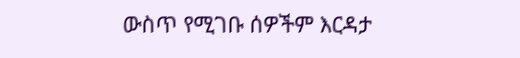ውስጥ የሚገቡ ሰዎችም እርዳታ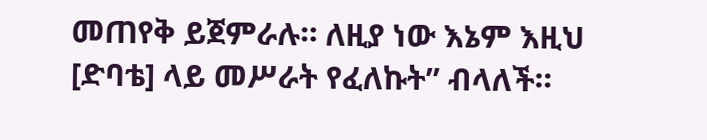መጠየቅ ይጀምራሉ። ለዚያ ነው እኔም እዚህ [ድባቴ] ላይ መሥራት የፈለኩት” ብላለች።